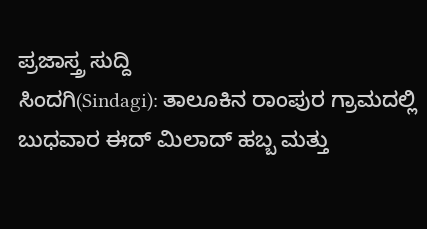ಪ್ರಜಾಸ್ತ್ರ ಸುದ್ದಿ
ಸಿಂದಗಿ(Sindagi): ತಾಲೂಕಿನ ರಾಂಪುರ ಗ್ರಾಮದಲ್ಲಿ ಬುಧವಾರ ಈದ್ ಮಿಲಾದ್ ಹಬ್ಬ ಮತ್ತು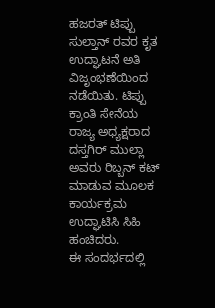ಹಜರತ್ ಟಿಪ್ಪು ಸುಲ್ತಾನ್ ರವರ ಕೃತ ಉದ್ಘಾಟನೆ ಅತಿ ವಿಜೃಂಭಣೆಯಿಂದ ನಡೆಯಿತು. ಟಿಪ್ಪು ಕ್ರಾಂತಿ ಸೇನೆಯ ರಾಜ್ಯ ಅಧ್ಯಕ್ಷರಾದ ದಸ್ತಗಿರ್ ಮುಲ್ಲಾ ಅವರು ರಿಬ್ಬನ್ ಕಟ್ ಮಾಡುವ ಮೂಲಕ ಕಾರ್ಯಕ್ರಮ ಉದ್ಘಾಟಿಸಿ ಸಿಹಿ ಹಂಚಿದರು.
ಈ ಸಂದರ್ಭದಲ್ಲಿ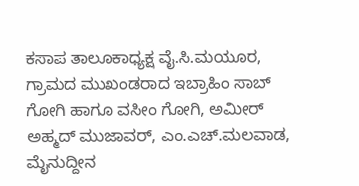ಕಸಾಪ ತಾಲೂಕಾಧ್ಯಕ್ಷ ವೈ.ಸಿ.ಮಯೂರ, ಗ್ರಾಮದ ಮುಖಂಡರಾದ ಇಬ್ರಾಹಿಂ ಸಾಬ್ ಗೋಗಿ ಹಾಗೂ ವಸೀಂ ಗೋಗಿ, ಅಮೀರ್ ಅಹ್ಮದ್ ಮುಜಾವರ್, ಎಂ.ಎಚ್.ಮಲವಾಡ, ಮೈನುದ್ದೀನ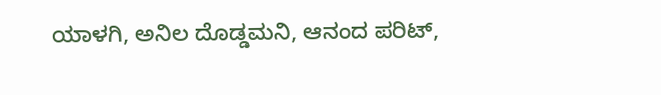ಯಾಳಗಿ, ಅನಿಲ ದೊಡ್ಡಮನಿ, ಆನಂದ ಪರಿಟ್,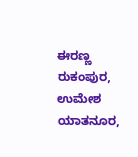ಈರಣ್ಣ ರುಕಂಪುರ, ಉಮೇಶ ಯಾತನೂರ,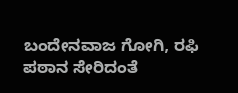ಬಂದೇನವಾಜ ಗೋಗಿ, ರಫಿ ಪಠಾನ ಸೇರಿದಂತೆ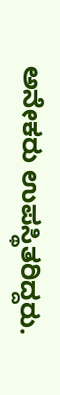ಅನೇಕರು ಉಪಸ್ಥಿತರಿದ್ದರು.